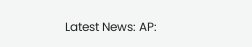Latest News: AP: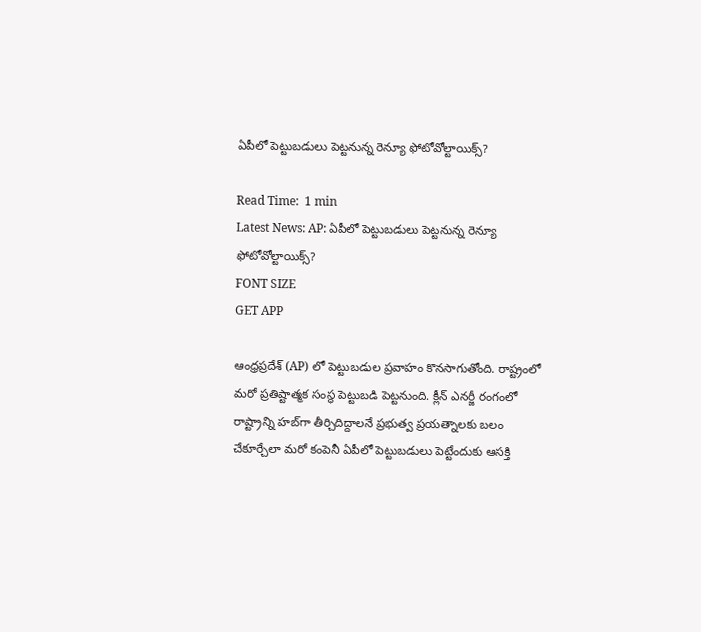ఏపీలో పెట్టుబడులు పెట్టనున్న రెన్యూ ఫోటోవోల్టాయిక్స్?

Read Time:  1 min
Latest News: AP: ఏపీలో పెట్టుబడులు పెట్టనున్న రెన్యూ ఫోటోవోల్టాయిక్స్?
FONT SIZE
GET APP

ఆంధ్రప్రదేశ్ (AP) లో పెట్టుబడుల ప్రవాహం కొనసాగుతోంది. రాష్ట్రంలో మరో ప్రతిష్టాత్మక సంస్థ పెట్టుబడి పెట్టనుంది. క్లీన్ ఎనర్జీ రంగంలో రాష్ట్రాన్ని హబ్‌గా తీర్చిదిద్దాలనే ప్రభుత్వ ప్రయత్నాలకు బలం చేకూర్చేలా మరో కంపెనీ ఏపీలో పెట్టుబడులు పెట్టేందుకు ఆసక్తి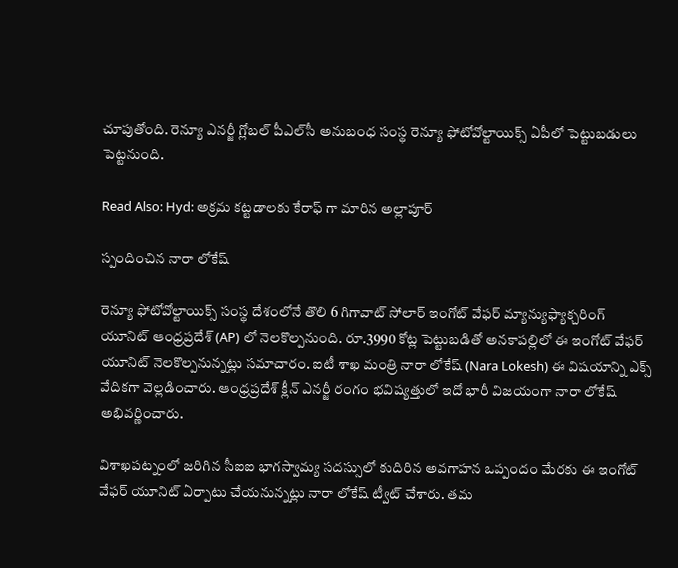చూపుతోంది. రెన్యూ ఎనర్జీ గ్లోబల్ పీఎల్‌సీ అనుబంధ సంస్థ రెన్యూ ఫోటోవోల్టాయిక్స్ ఏపీలో పెట్టుబడులు పెట్టనుంది.

Read Also: Hyd: అక్రమ కట్టడాలకు కేరాఫ్ గా మారిన అల్లాపూర్

స్పందించిన నారా లోకేష్

రెన్యూ ఫోటోవోల్టాయిక్స్ సంస్థ దేశంలోనే తొలి 6 గిగావాట్ సోలార్ ఇంగోట్ వేఫర్ మ్యాన్యుఫ్యాక్చరింగ్ యూనిట్ ఆంధ్రప్రదేశ్ (AP) లో నెలకొల్పనుంది. రూ.3990 కోట్ల పెట్టుబడితో అనకాపల్లిలో ఈ ఇంగోట్ వేఫర్ యూనిట్ నెలకొల్పనున్నట్లు సమాచారం. ఐటీ శాఖ మంత్రి నారా లోకేష్ (Nara Lokesh) ఈ విషయాన్ని ఎక్స్ వేదికగా వెల్లడించారు. ఆంధ్రప్రదేశ్ క్లీన్ ఎనర్జీ రంగం భవిష్యత్తులో ఇదో భారీ విజయంగా నారా లోకేష్ అభివర్ణించారు.

విశాఖపట్నంలో జరిగిన సీఐఐ భాగస్వామ్య సదస్సులో కుదిరిన అవగాహన ఒప్పందం మేరకు ఈ ఇంగోట్ వేఫర్ యూనిట్ ఏర్పాటు చేయనున్నట్లు నారా లోకేష్ ట్వీట్ చేశారు. తమ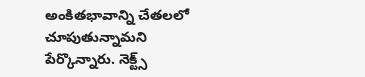అంకితభావాన్ని చేతలలో చూపుతున్నామని పేర్కొన్నారు. నెక్ట్స్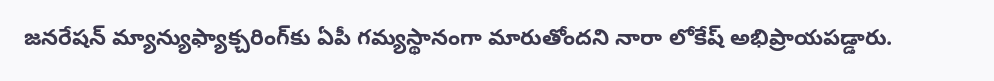జనరేషన్ మ్యాన్యుఫ్యాక్చరింగ్‌కు ఏపీ గమ్యస్థానంగా మారుతోందని నారా లోకేష్ అభిప్రాయపడ్డారు.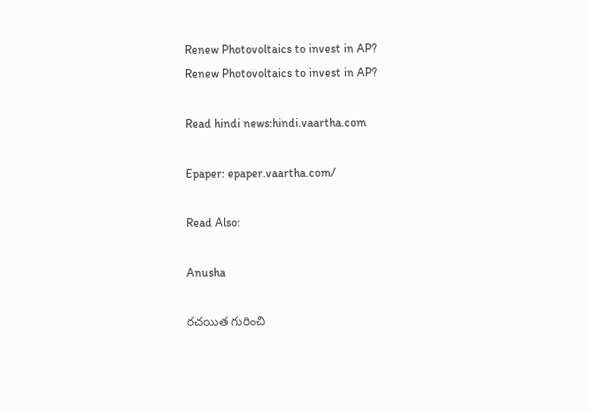Renew Photovoltaics to invest in AP?
Renew Photovoltaics to invest in AP?

Read hindi news:hindi.vaartha.com

Epaper: epaper.vaartha.com/

Read Also:

Anusha

రచయిత గురించి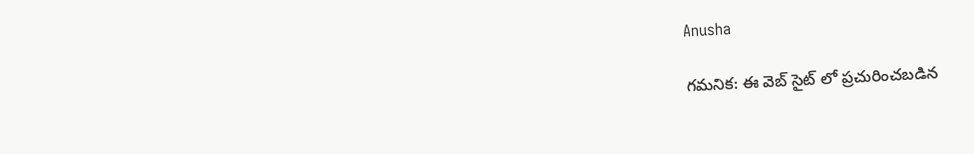Anusha

గమనిక: ఈ వెబ్ సైట్ లో ప్రచురించబడిన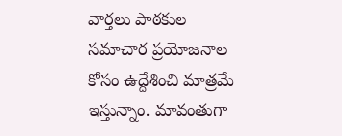వార్తలు పాఠకుల సమాచార ప్రయోజనాల కోసం ఉద్దేశించి మాత్రమే ఇస్తున్నాం. మావంతుగా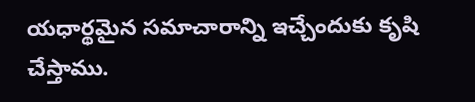యధార్థమైన సమాచారాన్ని ఇచ్చేందుకు కృషి చేస్తాము.